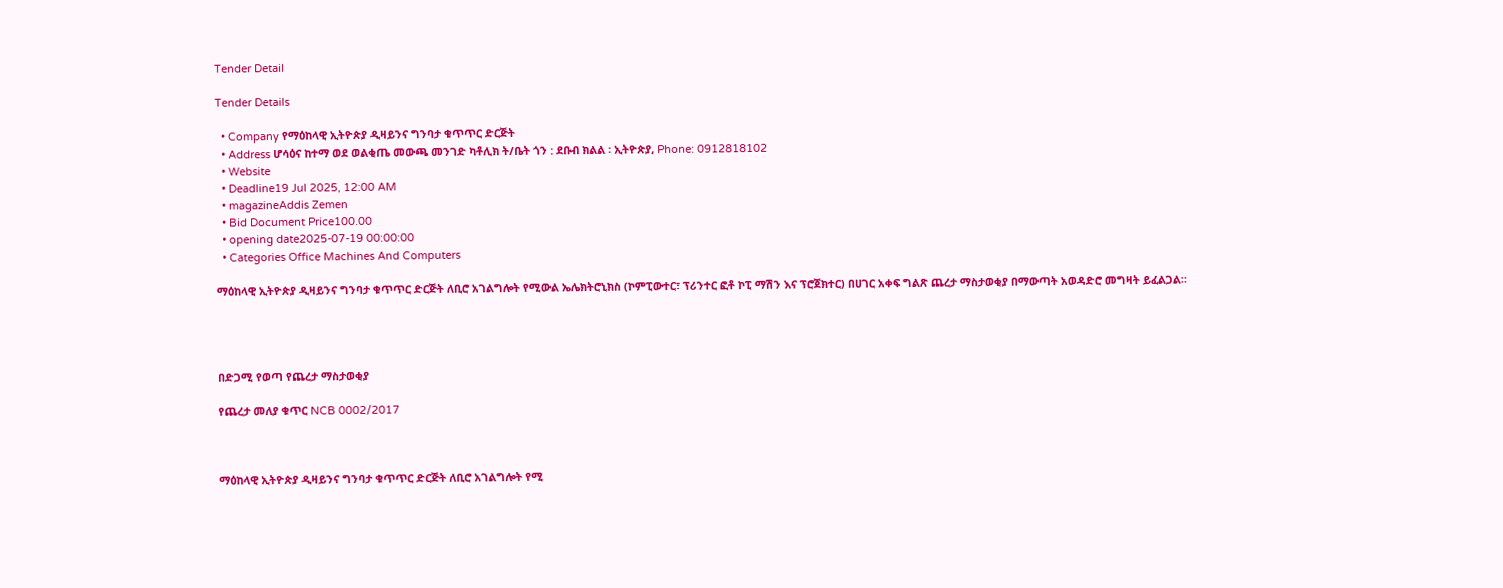Tender Detail

Tender Details

  • Company የማዕከላዊ ኢትዮጵያ ዲዛይንና ግንባታ ቁጥጥር ድርጅት
  • Address ሆሳዕና ከተማ ወደ ወልቂጤ መውጫ መንገድ ካቶሊክ ት/ቤት ጎን : ደቡብ ክልል ፡ ኢትዮጵያ, Phone: 0912818102
  • Website
  • Deadline19 Jul 2025, 12:00 AM
  • magazineAddis Zemen
  • Bid Document Price100.00
  • opening date2025-07-19 00:00:00
  • Categories Office Machines And Computers

ማዕከላዊ ኢትዮጵያ ዲዛይንና ግንባታ ቁጥጥር ድርጅት ለቢሮ አገልግሎት የሚውል ኤሌክትሮኒክስ (ኮምፒውተር፣ ፕሪንተር ፎቶ ኮፒ ማሽን እና ፕሮጀክተር) በሀገር አቀፍ ግልጽ ጨረታ ማስታወቂያ በማውጣት አወዳድሮ መግዛት ይፈልጋል።




በድጋሚ የወጣ የጨረታ ማስታወቂያ

የጨረታ መለያ ቁጥር NCB 0002/2017



ማዕከላዊ ኢትዮጵያ ዲዛይንና ግንባታ ቁጥጥር ድርጅት ለቢሮ አገልግሎት የሚ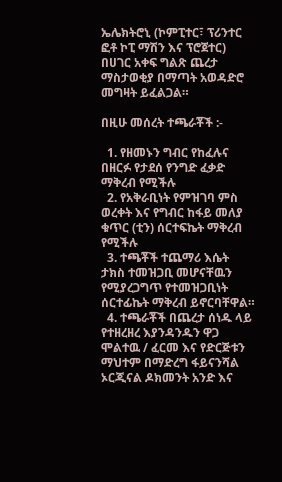ኤሌክትሮኒ (ኮምፒተር፣ ፕሪንተር ፎቶ ኮፒ ማሽን እና ፕሮጀተር) በሀገር አቀፍ ግልጽ ጨረታ ማስታወቂያ በማጣት አወዳድሮ መግዛት ይፈልጋል።

በዚሁ መሰረት ተጫራቾች :-

  1. የዘመኑን ግብር የከፈሉና በዘርፉ የታደሰ የንግድ ፈቃድ ማቅረብ የሚችሉ
  2. የአቅራቢነት የምዝገባ ምስ ወረቀት እና የግብር ከፋይ መለያ ቁጥር (ቲን) ሰርተፍኬት ማቅረብ የሚችሉ
  3. ተጫቾች ተጨማሪ እሴት ታክስ ተመዝጋቢ መሆናቸዉን የሚያረጋግጥ የተመዝጋቢነት ሰርተፊኬት ማቅረብ ይኖርባቸዋል።
  4. ተጫራቾች በጨረታ ሰነዱ ላይ የተዘረዘረ እያንዳንዱን ዋጋ ሞልተዉ / ፈርመ እና የድርጅቱን ማህተም በማድረግ ፋይናንሻል ኦርጂናል ዶክመንት አንድ እና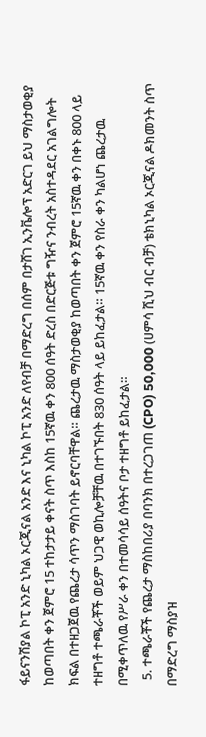ፋይናንሽያል ኮፒ አንድ ኒካል ኦርጂናል አንድ እና ኒካል ኮፒ አንድ ለየብቻ በማድረግ በሰም በታሸገ ኢንቬሎፕ አድርገ ይህ ማስታወቂያ ከወጣበት ቀን ጀምሮ 15 ተከታታይ ቀናት ስጥ እስከ 15ኛዉ ቀን 800 ሰዓት ድረስ በድርጅቱ ግዥና ንብረት አስተዳደር አገልግሎት ክፍል በተዘጋጀዉ የጨረታ ሳጥን ማስገባት ይኖርባቸዋል። ጨረታዉ ማስታወቂያ ከወጣበት ቀን ጀምሮ 15ኛዉ ቀን በቀኑ 800 ላይ ተዘግቶ ተጫራቾች ወይም ህጋዊ ወኪሎቻቸዉ በተገኙበት 830 ሰዓት ላይ ይከፈታል። 15ኛዉ ቀን የስራ ቀን ካልሆነ ጨረታዉ በሚቀጥለዉ የሥራ ቀን በተመሳሳይ ሰዓትና ቦታ ተዘግቶ ይከፈታል።
  5. ተጫራቾች የጨረታ ማስከበሪያ በባንክ በተረጋገጠ (CPO) 50,000 (ሀምሳ ሺህ ብር ብቻ) ቴክኒካል ኦርጂናል ዶክመንት ስጥ በማድረግ ማስያዝ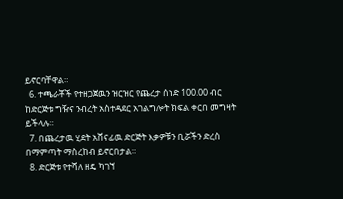ይኖርባቸዋል።
  6. ተጫራቾች የተዘጋጀዉን ዝርዝር የጨረታ ሰነድ 100.00 ብር ከድርጅቱ ግዥና ንብረት አስተዳደር አገልግሎት ክፍል ቀርበ መግዛት ይችላሉ።
  7. በጨረታዉ ሂደት አሸናፊዉ ድርጅት እቃዎቹን ቢሯችን ድረስ በማምጣት ማስረከብ ይኖርበታል።
  8. ድርጅቱ የተሻለ ዘዴ ካገኘ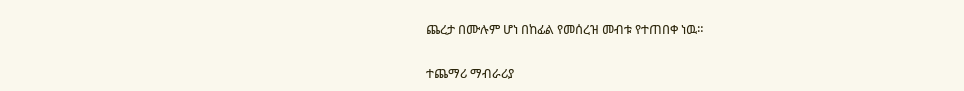ጨረታ በሙሉም ሆነ በከፊል የመሰረዝ መብቱ የተጠበቀ ነዉ።

ተጨማሪ ማብራሪያ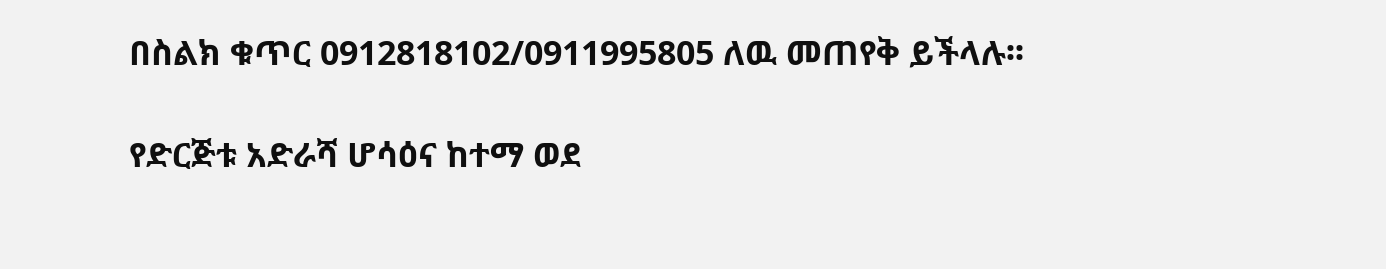በስልክ ቁጥር 0912818102/0911995805 ለዉ መጠየቅ ይችላሉ፡፡

የድርጅቱ አድራሻ ሆሳዕና ከተማ ወደ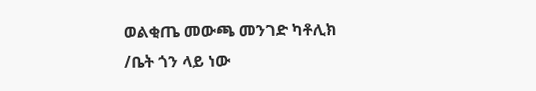ወልቂጤ መውጫ መንገድ ካቶሊክ /ቤት ጎን ላይ ነው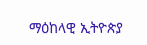ማዕከላዊ ኢትዮጵያ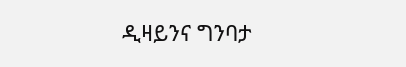ዲዛይንና ግንባታ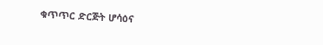ቁጥጥር ድርጅት ሆሳዕና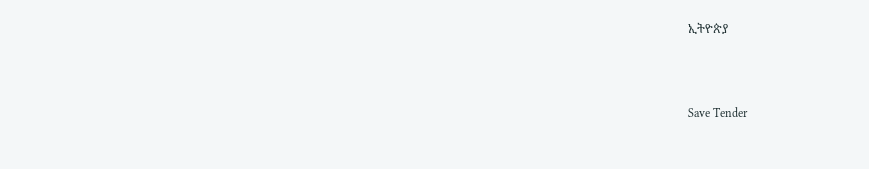ኢትዮጵያ



Save Tender